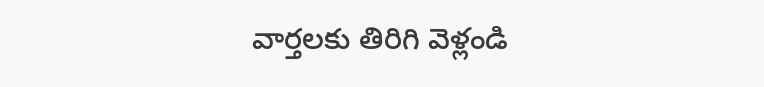వార్తలకు తిరిగి వెళ్లండి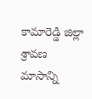కామారెడ్డి జిల్లా శ్రావణ మాసాన్ని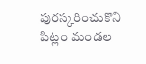పురస్కరించుకొని పిట్లం మండల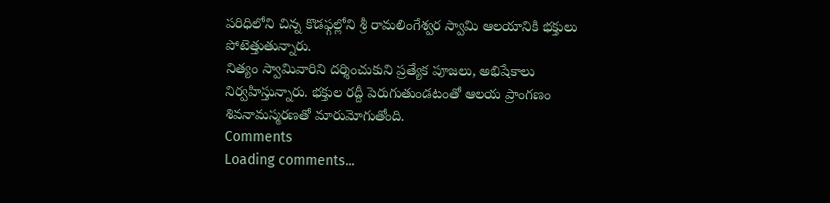పరిధిలోని చిన్న కొడఫ్గల్లోని శ్రీ రామలింగేశ్వర స్వామి ఆలయానికి భక్తులు పోటెత్తుతున్నారు.
నిత్యం స్వామివారిని దర్శించుకుని ప్రత్యేక పూజలు, అభిషేకాలు నిర్వహిస్తున్నారు. భక్తుల రద్దీ పెరుగుతుండటంతో ఆలయ ప్రాంగణం శివనామస్మరణతో మారుమోగుతోంది.
Comments
Loading comments...